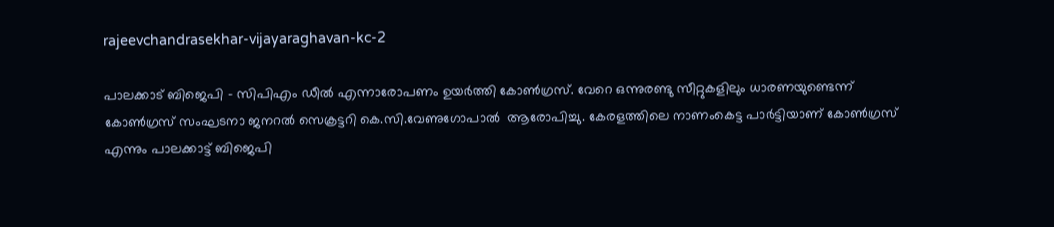rajeevchandrasekhar-vijayaraghavan-kc-2

പാലക്കാട് ബി‌ജെപി - സിപിഎം ഡീൽ എന്നാരോപണം ഉയർത്തി കോൺഗ്രസ്. വേറെ ഒന്നുരണ്ടു സീറ്റുകളിലും ധാരണയുണ്ടെന്ന് കോൺഗ്രസ് സംഘടനാ ജനറൽ സെക്രട്ടറി കെ.സി.വേണുഗോപാൽ  ആരോപിച്ചു. കേരളത്തിലെ നാണംകെട്ട പാര്‍ട്ടിയാണ് കോണ്‍ഗ്രസ് എന്നും പാലക്കാട്ട് ബിജെപി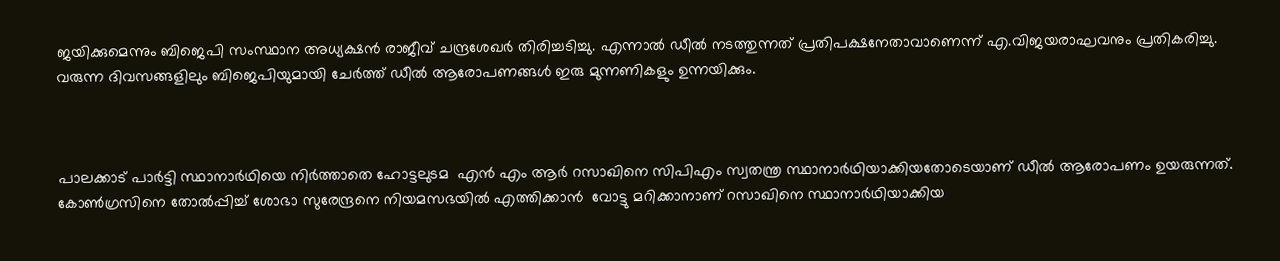ജയിക്കുമെന്നും ബിജെപി സംസ്ഥാന അധ്യക്ഷൻ രാജീവ് ചന്ദ്രശേഖര്‍ തിരിച്ചടിച്ചു. എന്നാല്‍ ഡീല്‍ നടത്തുന്നത് പ്രതിപക്ഷനേതാവാണെന്ന് എ.വിജയരാഘവനും പ്രതികരിച്ചു. വരുന്ന ദിവസങ്ങളിലും ബിജെപിയുമായി ചേർത്ത് ഡീൽ ആരോപണങ്ങൾ ഇരു മുന്നണികളും ഉന്നയിക്കും.



പാലക്കാട് പാർട്ടി സ്ഥാനാർഥിയെ നിർത്താതെ ഹോട്ടലുടമ  എൻ എം ആർ റസാഖിനെ സിപിഎം സ്വതന്ത്ര സ്ഥാനാർഥിയാക്കിയതോടെയാണ് ഡീൽ ആരോപണം ഉയരുന്നത്. കോൺഗ്രസിനെ തോൽപ്പിച്ച് ശോഭാ സുരേന്ദ്രനെ നിയമസഭയിൽ എത്തിക്കാൻ  വോട്ടു മറിക്കാനാണ് റസാഖിനെ സ്ഥാനാർഥിയാക്കിയ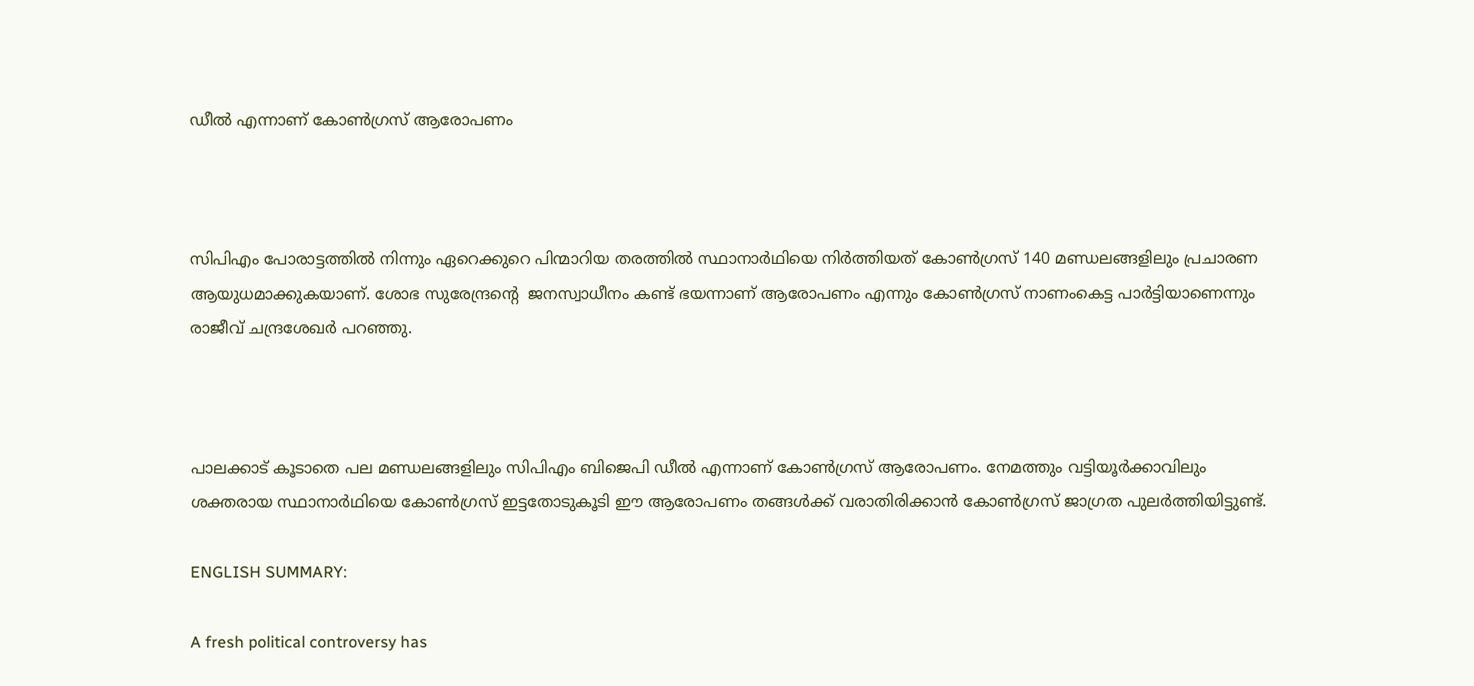ഡീൽ എന്നാണ് കോൺഗ്രസ് ആരോപണം



സിപിഎം പോരാട്ടത്തിൽ നിന്നും ഏറെക്കുറെ പിന്മാറിയ തരത്തിൽ സ്ഥാനാർഥിയെ നിർത്തിയത് കോൺഗ്രസ് 140 മണ്ഡലങ്ങളിലും പ്രചാരണ ആയുധമാക്കുകയാണ്. ശോഭ സുരേന്ദ്രന്‍റെ  ജനസ്വാധീനം കണ്ട് ഭയന്നാണ് ആരോപണം എന്നും കോൺഗ്രസ് നാണംകെട്ട പാർട്ടിയാണെന്നും രാജീവ് ചന്ദ്രശേഖര്‍ പറഞ്ഞു.



പാലക്കാട് കൂടാതെ പല മണ്ഡലങ്ങളിലും സിപിഎം ബിജെപി ഡീൽ എന്നാണ് കോൺഗ്രസ് ആരോപണം. നേമത്തും വട്ടിയൂർക്കാവിലും ശക്തരായ സ്ഥാനാർഥിയെ കോൺഗ്രസ് ഇട്ടതോടുകൂടി ഈ ആരോപണം തങ്ങൾക്ക് വരാതിരിക്കാൻ കോൺഗ്രസ് ജാഗ്രത പുലർത്തിയിട്ടുണ്ട്.

ENGLISH SUMMARY:

A fresh political controversy has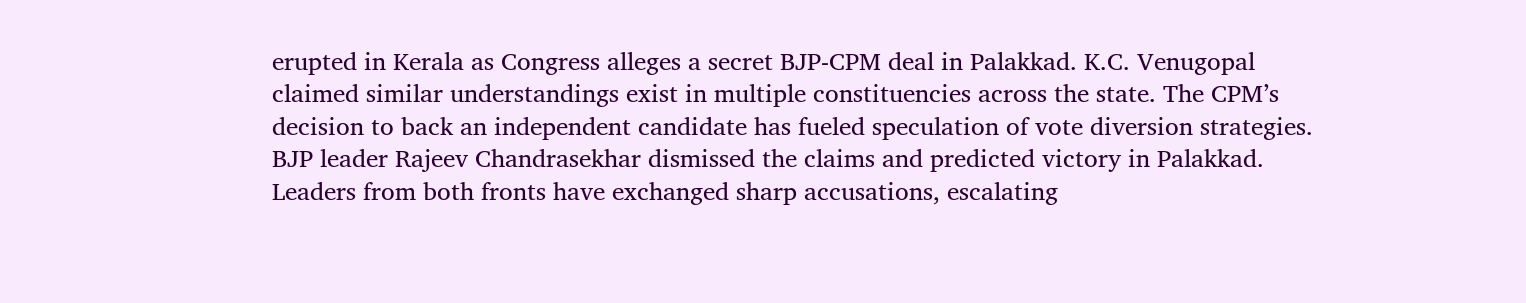erupted in Kerala as Congress alleges a secret BJP-CPM deal in Palakkad. K.C. Venugopal claimed similar understandings exist in multiple constituencies across the state. The CPM’s decision to back an independent candidate has fueled speculation of vote diversion strategies. BJP leader Rajeev Chandrasekhar dismissed the claims and predicted victory in Palakkad. Leaders from both fronts have exchanged sharp accusations, escalating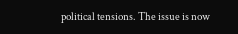political tensions. The issue is now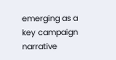emerging as a key campaign narrative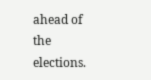ahead of the elections.